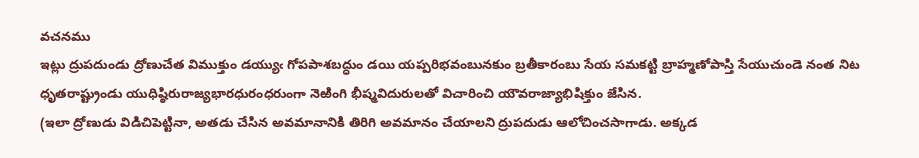వచనము
ఇట్లు ద్రుపదుండు ద్రోణుచేత విముక్తుం డయ్యుఁ గోపపాశబద్ధుం డయి యప్పరిభవంబునకుం బ్రతీకారంబు సేయ సమకట్టి బ్రాహ్మణోపాస్తి సేయుచుండె నంత నిట ధృతరాష్ట్రుండు యుధిష్ఠిరురాజ్యభారధురంధరుంగా నెఱింగి భీష్మవిదురులతో విచారించి యౌవరాజ్యాభిషిక్తుం జేసిన.
(ఇలా ద్రోణుడు విడిచిపెట్టినా, అతడు చేసిన అవమానానికి తిరిగి అవమానం చేయాలని ద్రుపదుడు ఆలోచించసాగాడు. అక్కడ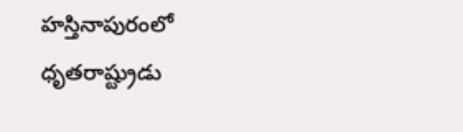హస్తినాపురంలో ధృతరాష్ట్రుడు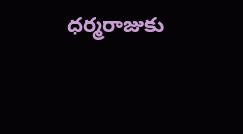ధర్మరాజుకు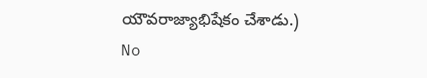యౌవరాజ్యాభిషేకం చేశాడు.)
No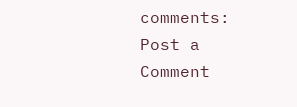comments:
Post a Comment